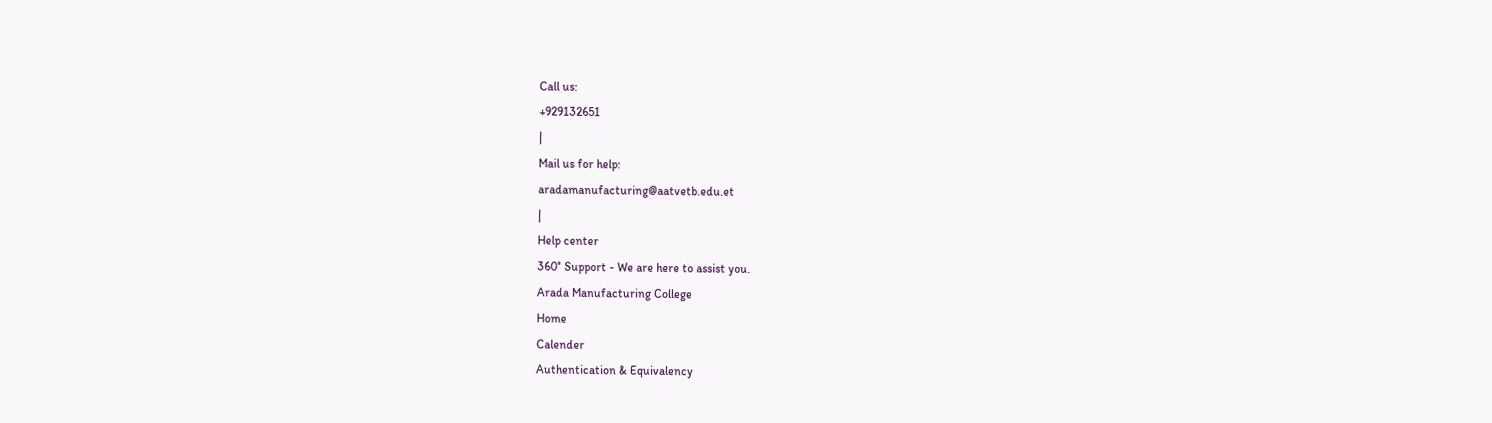Call us:
+929132651
|
Mail us for help:
aradamanufacturing@aatvetb.edu.et
|
Help center
360° Support - We are here to assist you.
Arada Manufacturing College
Home
Calender
Authentication & Equivalency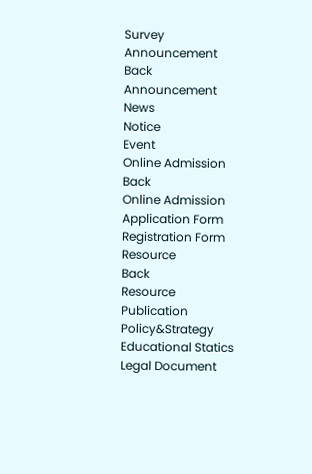Survey
Announcement
Back
Announcement
News
Notice
Event
Online Admission
Back
Online Admission
Application Form
Registration Form
Resource
Back
Resource
Publication
Policy&Strategy
Educational Statics
Legal Document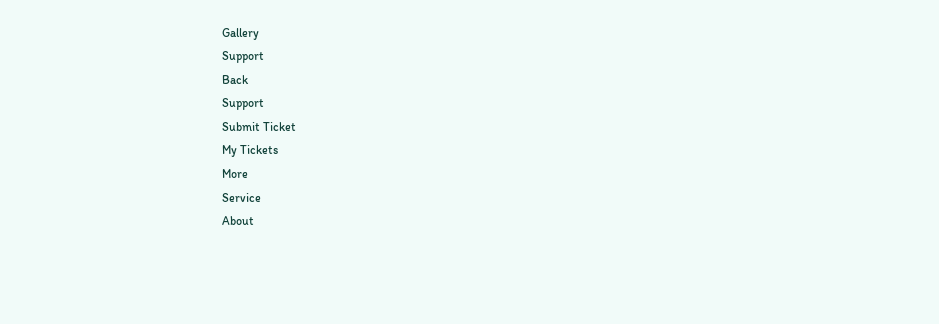Gallery
Support
Back
Support
Submit Ticket
My Tickets
More
Service
About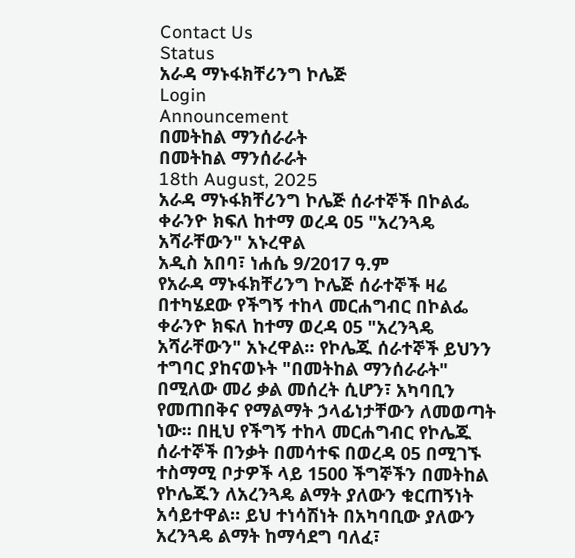Contact Us
Status
አራዳ ማኑፋክቸሪንግ ኮሌጅ
Login
Announcement
በመትከል ማንሰራራት
በመትከል ማንሰራራት
18th August, 2025
አራዳ ማኑፋክቸሪንግ ኮሌጅ ሰራተኞች በኮልፌ ቀራንዮ ክፍለ ከተማ ወረዳ 05 "አረንጓዴ አሻራቸውን" አኑረዋል
አዲስ አበባ፣ ነሐሴ 9/2017 ዓ.ም
የአራዳ ማኑፋክቸሪንግ ኮሌጅ ሰራተኞች ዛሬ በተካሄደው የችግኝ ተከላ መርሐግብር በኮልፌ ቀራንዮ ክፍለ ከተማ ወረዳ 05 "አረንጓዴ አሻራቸውን" አኑረዋል። የኮሌጁ ሰራተኞች ይህንን ተግባር ያከናወኑት "በመትከል ማንሰራራት" በሚለው መሪ ቃል መሰረት ሲሆን፣ አካባቢን የመጠበቅና የማልማት ኃላፊነታቸውን ለመወጣት ነው። በዚህ የችግኝ ተከላ መርሐግብር የኮሌጁ ሰራተኞች በንቃት በመሳተፍ በወረዳ 05 በሚገኙ ተስማሚ ቦታዎች ላይ 1500 ችግኞችን በመትከል የኮሌጁን ለአረንጓዴ ልማት ያለውን ቁርጠኝነት አሳይተዋል። ይህ ተነሳሽነት በአካባቢው ያለውን አረንጓዴ ልማት ከማሳደግ ባለፈ፣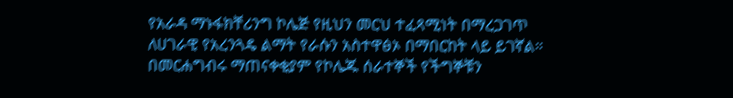የአራዳ ማኑፋክቸሪንግ ኮሌጅ የዚህን መርህ ተፈጻሚነት በማረጋገጥ ለሀገራዊ የአረንጓዴ ልማት የራሱን አስተዋፅኦ በማበርከት ላይ ይገኛል። በመርሐግብሩ ማጠናቀቂያም የኮሌጁ ሰራተኞች የችግኞቹን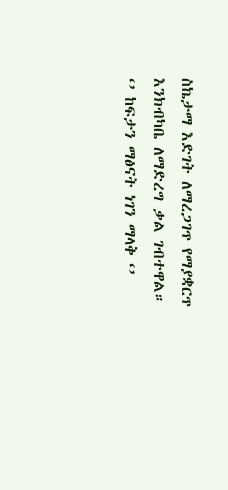ስኬታማ እድገት ለማረጋገጥ የማያቋርጥ እንክብካቤ ለማድረግ ቃል ገብተዋል።
‘’ ከፍታን ማፅናት ነገን ማላቅ ‘’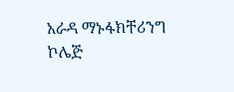አራዳ ማኑፋክቸሪንግ ኮሌጅ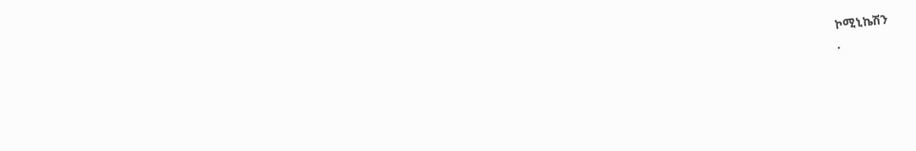ኮሚኒኬሽን
.